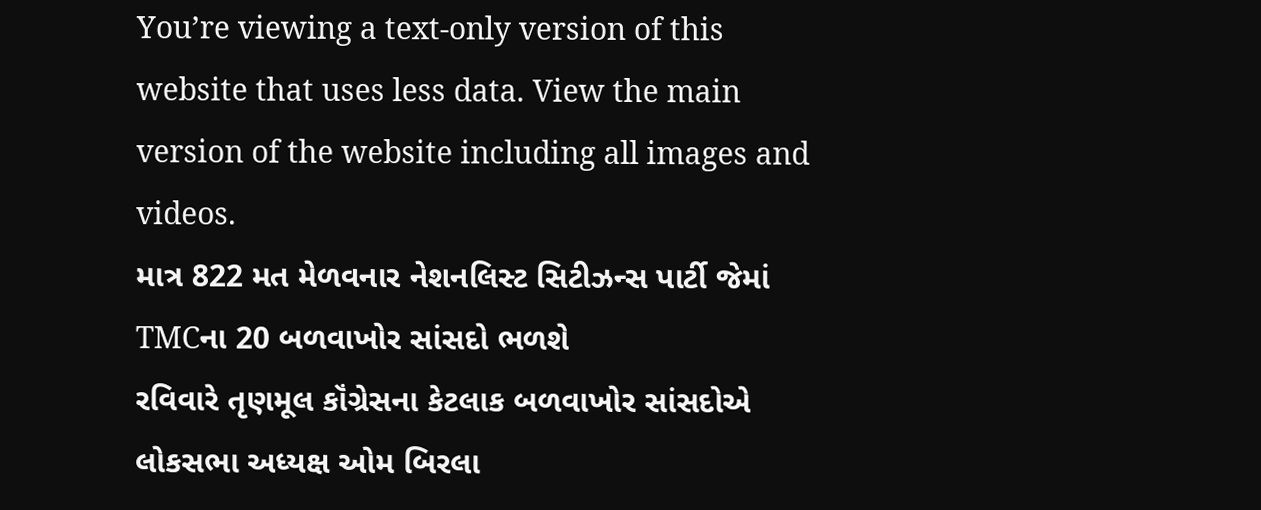You’re viewing a text-only version of this website that uses less data. View the main version of the website including all images and videos.
માત્ર 822 મત મેળવનાર નેશનલિસ્ટ સિટીઝન્સ પાર્ટી જેમાં TMCના 20 બળવાખોર સાંસદો ભળશે
રવિવારે તૃણમૂલ કૉંગ્રેસના કેટલાક બળવાખોર સાંસદોએ લોકસભા અધ્યક્ષ ઓમ બિરલા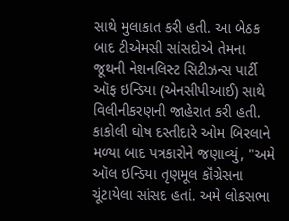સાથે મુલાકાત કરી હતી. આ બેઠક બાદ ટીએમસી સાંસદોએ તેમના જૂથની નેશનલિસ્ટ સિટીઝન્સ પાર્ટી ઑફ ઇન્ડિયા (એનસીપીઆઈ) સાથે વિલીનીકરણની જાહેરાત કરી હતી.
કાકોલી ઘોષ દસ્તીદારે ઓમ બિરલાને મળ્યા બાદ પત્રકારોને જણાવ્યું, "અમે ઑલ ઇન્ડિયા તૃણમૂલ કૉંગ્રેસના ચૂંટાયેલા સાંસદ હતાં. અમે લોકસભા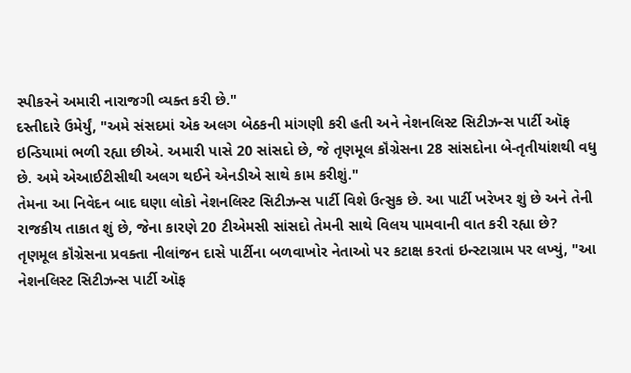સ્પીકરને અમારી નારાજગી વ્યક્ત કરી છે."
દસ્તીદારે ઉમેર્યું, "અમે સંસદમાં એક અલગ બેઠકની માંગણી કરી હતી અને નેશનલિસ્ટ સિટીઝન્સ પાર્ટી ઑફ ઇન્ડિયામાં ભળી રહ્યા છીએ. અમારી પાસે 20 સાંસદો છે, જે તૃણમૂલ કૉંગ્રેસના 28 સાંસદોના બે-તૃતીયાંશથી વધુ છે. અમે એઆઈટીસીથી અલગ થઈને એનડીએ સાથે કામ કરીશું."
તેમના આ નિવેદન બાદ ઘણા લોકો નેશનલિસ્ટ સિટીઝન્સ પાર્ટી વિશે ઉત્સુક છે. આ પાર્ટી ખરેખર શું છે અને તેની રાજકીય તાકાત શું છે, જેના કારણે 20 ટીએમસી સાંસદો તેમની સાથે વિલય પામવાની વાત કરી રહ્યા છે?
તૃણમૂલ કૉંગ્રેસના પ્રવક્તા નીલાંજન દાસે પાર્ટીના બળવાખોર નેતાઓ પર કટાક્ષ કરતાં ઇન્સ્ટાગ્રામ પર લખ્યું, "આ નેશનલિસ્ટ સિટીઝન્સ પાર્ટી ઑફ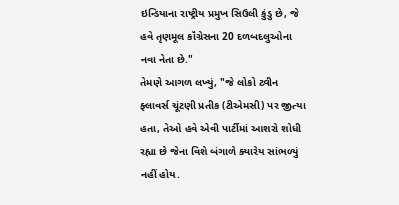ઇન્ડિયાના રાષ્ટ્રીય પ્રમુખ સિઉલી કુંડુ છે, જે હવે તૃણમૂલ કૉંગ્રેસના 20 દળબદલુઓના નવા નેતા છે."
તેમણે આગળ લખ્યું, "જે લોકો ટ્વીન ફ્લાવર્સ ચૂંટણી પ્રતીક (ટીએમસી) પર જીત્યા હતા, તેઓ હવે એવી પાર્ટીમાં આશરો શોધી રહ્યા છે જેના વિશે બંગાળે ક્યારેય સાંભળ્યું નહીં હોય.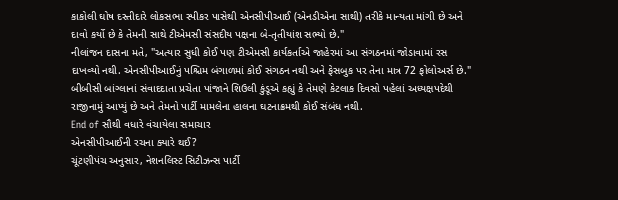કાકોલી ઘોષ દસ્તીદારે લોકસભા સ્પીકર પાસેથી એનસીપીઆઈ (એનડીએના સાથી) તરીકે માન્યતા માંગી છે અને દાવો કર્યો છે કે તેમની સાથે ટીએમસી સંસદીય પક્ષના બે-તૃતીયાંશ સભ્યો છે."
નીલાંજન દાસના મતે, "અત્યાર સુધી કોઈ પણ ટીએમસી કાર્યકર્તાએ જાહેરમાં આ સંગઠનમાં જોડાવામાં રસ દાખવ્યો નથી. એનસીપીઆઈનું પશ્ચિમ બંગાળમાં કોઈ સંગઠન નથી અને ફેસબુક પર તેના માત્ર 72 ફોલોઅર્સ છે."
બીબીસી બાંગ્લાનાં સંવાદદાતા પ્રચેતા પાંજાને શિઉલી કુંડૂએ કહ્યું કે તેમણે કેટલાક દિવસો પહેલાં અધ્યક્ષપદેથી રાજીનામું આપ્યું છે અને તેમનો પાર્ટી મામલેના હાલના ઘટનાક્રમથી કોઈ સંબંધ નથી.
End of સૌથી વધારે વંચાયેલા સમાચાર
એનસીપીઆઈની રચના ક્યારે થઈ?
ચૂંટણીપંચ અનુસાર, નેશનલિસ્ટ સિટીઝન્સ પાર્ટી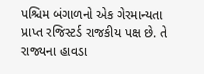પશ્ચિમ બંગાળનો એક ગેરમાન્યતા પ્રાપ્ત રજિસ્ટર્ડ રાજકીય પક્ષ છે. તે રાજ્યના હાવડા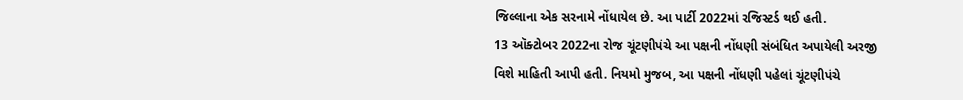જિલ્લાના એક સરનામે નોંધાયેલ છે. આ પાર્ટી 2022માં રજિસ્ટર્ડ થઈ હતી.
13 ઑક્ટોબર 2022ના રોજ ચૂંટણીપંચે આ પક્ષની નોંધણી સંબંધિત અપાયેલી અરજી વિશે માહિતી આપી હતી. નિયમો મુજબ, આ પક્ષની નોંધણી પહેલાં ચૂંટણીપંચે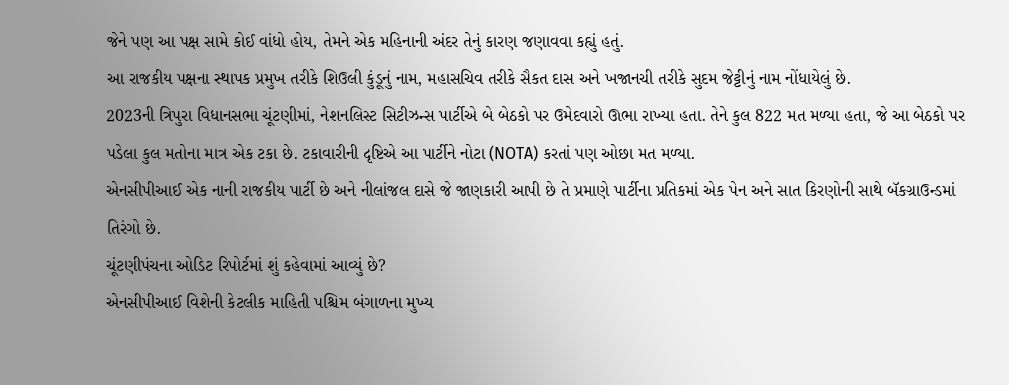જેને પણ આ પક્ષ સામે કોઈ વાંધો હોય, તેમને એક મહિનાની અંદર તેનું કારણ જણાવવા કહ્યું હતું.
આ રાજકીય પક્ષના સ્થાપક પ્રમુખ તરીકે શિઉલી કુંડૂનું નામ, મહાસચિવ તરીકે સૈકત દાસ અને ખજાનચી તરીકે સુદમ જેટ્ટીનું નામ નોંધાયેલું છે.
2023ની ત્રિપુરા વિધાનસભા ચૂંટણીમાં, નેશનલિસ્ટ સિટીઝન્સ પાર્ટીએ બે બેઠકો પર ઉમેદવારો ઊભા રાખ્યા હતા. તેને કુલ 822 મત મળ્યા હતા, જે આ બેઠકો પર પડેલા કુલ મતોના માત્ર એક ટકા છે. ટકાવારીની દૃષ્ટિએ આ પાર્ટીને નોટા (NOTA) કરતાં પણ ઓછા મત મળ્યા.
એનસીપીઆઈ એક નાની રાજકીય પાર્ટી છે અને નીલાંજલ દાસે જે જાણકારી આપી છે તે પ્રમાણે પાર્ટીના પ્રતિકમાં એક પેન અને સાત કિરણોની સાથે બૅકગ્રાઉન્ડમાં તિરંગો છે.
ચૂંટણીપંચના ઓડિટ રિપોર્ટમાં શું કહેવામાં આવ્યું છે?
એનસીપીઆઈ વિશેની કેટલીક માહિતી પશ્ચિમ બંગાળના મુખ્ય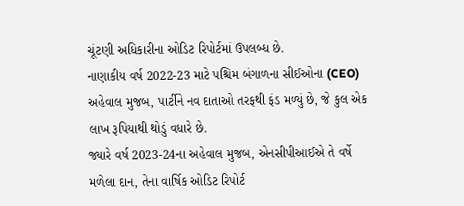ચૂંટણી અધિકારીના ઓડિટ રિપોર્ટમાં ઉપલબ્ધ છે.
નાણાકીય વર્ષ 2022-23 માટે પશ્ચિમ બંગાળના સીઈઓના (CEO) અહેવાલ મુજબ, પાર્ટીને નવ દાતાઓ તરફથી ફંડ મળ્યું છે, જે કુલ એક લાખ રૂપિયાથી થોડું વધારે છે.
જ્યારે વર્ષ 2023-24ના અહેવાલ મુજબ, એનસીપીઆઈએ તે વર્ષે મળેલા દાન, તેના વાર્ષિક ઓડિટ રિપોર્ટ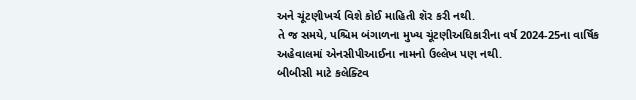અને ચૂંટણીખર્ચ વિશે કોઈ માહિતી શૅર કરી નથી.
તે જ સમયે, પશ્ચિમ બંગાળના મુખ્ય ચૂંટણીઅધિકારીના વર્ષ 2024-25ના વાર્ષિક અહેવાલમાં એનસીપીઆઈના નામનો ઉલ્લેખ પણ નથી.
બીબીસી માટે કલેક્ટિવ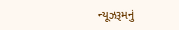ન્યૂઝરૂમનું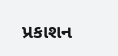પ્રકાશન